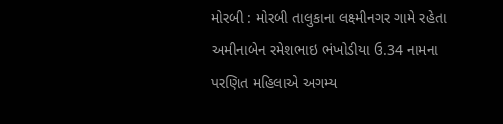મોરબી : મોરબી તાલુકાના લક્ષ્મીનગર ગામે રહેતા અમીનાબેન રમેશભાઇ ભંખોડીયા ઉ.34 નામના પરણિત મહિલાએ અગમ્ય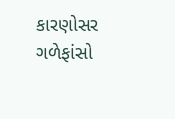કારણોસર ગળેફાંસો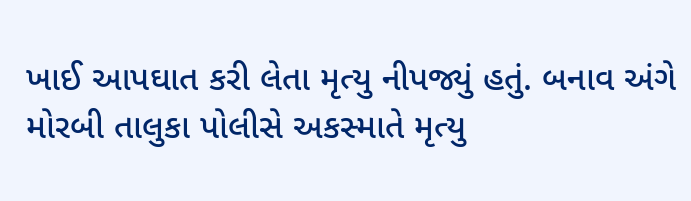ખાઈ આપઘાત કરી લેતા મૃત્યુ નીપજ્યું હતું. બનાવ અંગે મોરબી તાલુકા પોલીસે અકસ્માતે મૃત્યુ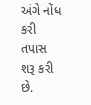અંગે નોંધ કરી તપાસ શરૂ કરી છે.